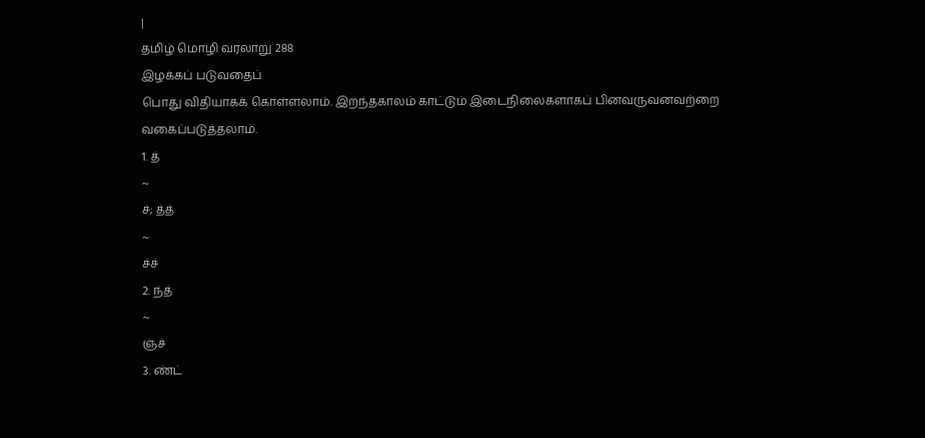|
தமிழ் மொழி வரலாறு 288
இழக்கப் படுவதைப்
பொது விதியாகக் கொள்ளலாம். இறந்தகாலம் காட்டும் இடைநிலைகளாகப் பினவருவனவற்றை
வகைப்படுத்தலாம்.
1. த்
~
ச்; த்த்
~
ச்ச்
2. ந்த்
~
ஞ்ச்
3. ண்ட்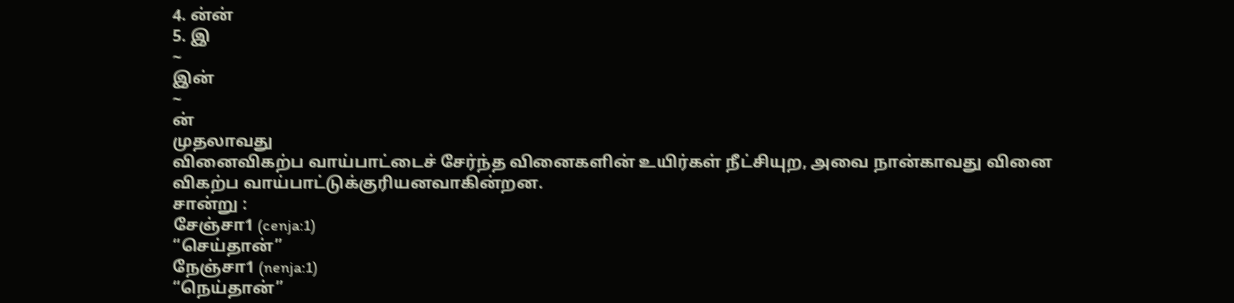4. ன்ன்
5. இ
~
இன்
~
ன்
முதலாவது
வினைவிகற்ப வாய்பாட்டைச் சேர்ந்த வினைகளின் உயிர்கள் நீட்சியுற, அவை நான்காவது வினை
விகற்ப வாய்பாட்டுக்குரியனவாகின்றன.
சான்று :
சேஞ்சா1 (cenja:1)
“செய்தான்”
நேஞ்சா1 (nenja:1)
“நெய்தான்”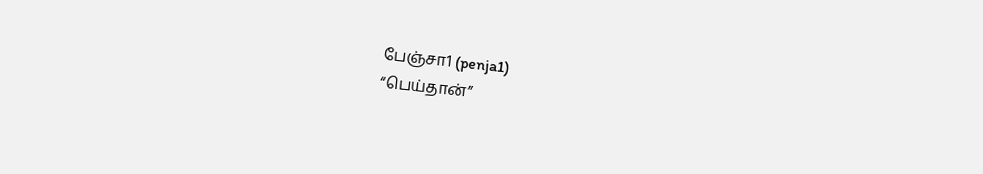பேஞ்சா1 (penja1)
“பெய்தான்”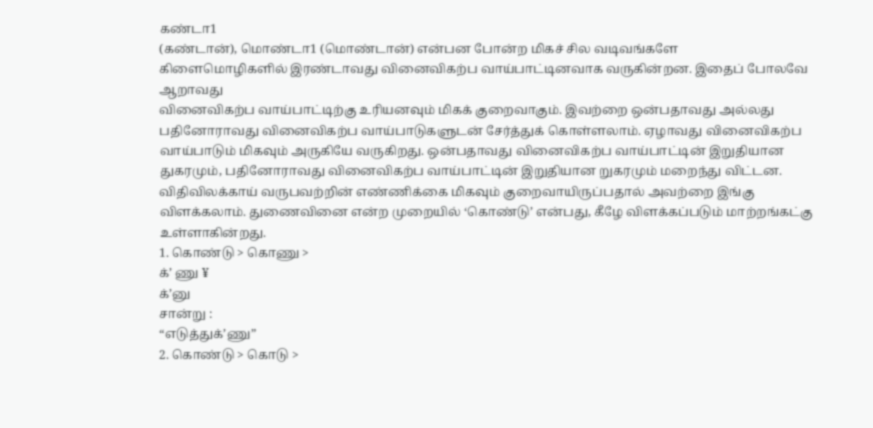கண்டா1
(கண்டான்), மொண்டா1 (மொண்டான்) என்பன போன்ற மிகச் சில வடிவங்களே
கிளைமொழிகளில் இரண்டாவது வினைவிகற்ப வாய்பாட்டினவாக வருகின்றன. இதைப் போலவே ஆறாவது
வினைவிகற்ப வாய்பாட்டிற்கு உரியனவும் மிகக் குறைவாகும். இவற்றை ஒன்பதாவது அல்லது
பதினோராவது வினைவிகற்ப வாய்பாடுகளுடன் சேர்த்துக் கொள்ளலாம். ஏழாவது வினைவிகற்ப
வாய்பாடும் மிகவும் அருகியே வருகிறது. ஒன்பதாவது வினைவிகற்ப வாய்பாட்டின் இறுதியான
துகரமும், பதினோராவது வினைவிகற்ப வாய்பாட்டின் இறுதியான றுகரமும் மறைந்து விட்டன.
விதிவிலக்காய் வருபவற்றின் எண்ணிக்கை மிகவும் குறைவாயிருப்பதால் அவற்றை இங்கு
விளக்கலாம். துணைவினை என்ற முறையில் ‘கொண்டு’ என்பது, கீழே விளக்கப்படும் மாற்றங்கட்கு
உள்ளாகின்றது.
1. கொண்டு > கொணு >
க்’ ணு ¥
க்’னு
சான்று :
“எடுத்துக்’ணு”
2. கொண்டு > கொடு >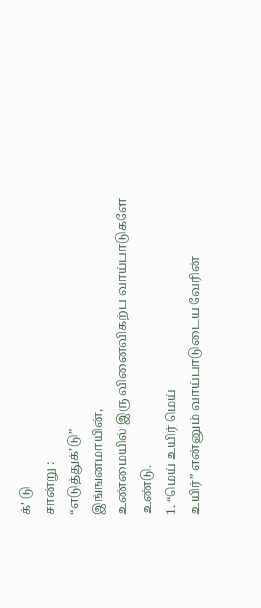க்’ டு
சான்று :
“எடுத்துக்’டு”
இங்ஙனமாயின்,
உண்மையில் இரு வினைவிகற்ப வாய்பாடுகளே உண்டு.
1. “மெய் உயிர் மெய்
உயிர்” என்னும் வாய்பாடுடைய வேரின்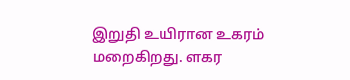இறுதி உயிரான உகரம் மறைகிறது. ளகர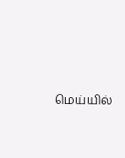மெய்யில்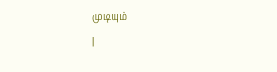முடியும்
|